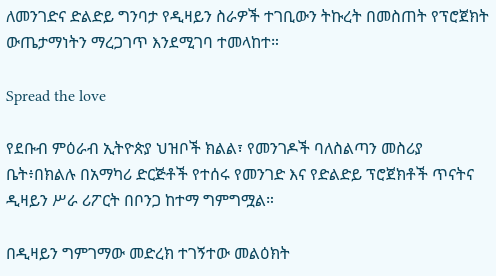ለመንገድና ድልድይ ግንባታ የዲዛይን ስራዎች ተገቢውን ትኩረት በመስጠት የፕሮጀክት ውጤታማነትን ማረጋገጥ እንደሚገባ ተመላከተ።

Spread the love

የደቡብ ምዕራብ ኢትዮጵያ ህዝቦች ክልል፣ የመንገዶች ባለስልጣን መስሪያ ቤት፥በክልሉ በአማካሪ ድርጅቶች የተሰሩ የመንገድ እና የድልድይ ፕሮጀክቶች ጥናትና ዲዛይን ሥራ ሪፖርት በቦንጋ ከተማ ግምግሟል።

በዲዛይን ግምገማው መድረክ ተገኝተው መልዕክት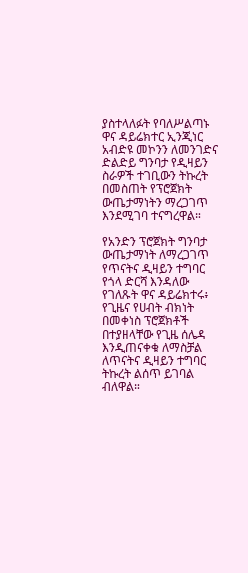ያስተላለፉት የባለሥልጣኑ ዋና ዳይሬክተር ኢንጂነር አብድዩ መኮንን ለመንገድና ድልድይ ግንባታ የዲዛይን ስራዎች ተገቢውን ትኩረት በመስጠት የፕሮጀክት ውጤታማነትን ማረጋገጥ እንደሚገባ ተናግረዋል።

የአንድን ፕሮጀክት ግንባታ ውጤታማነት ለማረጋገጥ የጥናትና ዲዛይን ተግባር የጎላ ድርሻ እንዳለው የገለጹት ዋና ዳይሬክተሩ፥ የጊዜና የሀብት ብክነት በመቀነስ ፕሮጀክቶች በተያዘላቸው የጊዜ ሰሌዳ እንዲጠናቀቁ ለማስቻል ለጥናትና ዲዛይን ተግባር ትኩረት ልሰጥ ይገባል ብለዋል።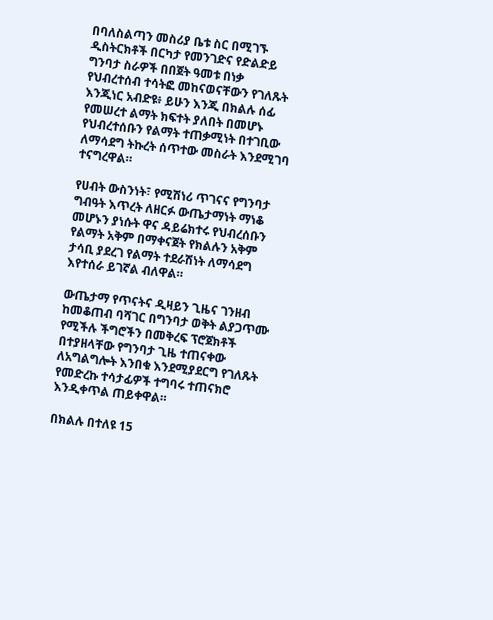በባለስልጣን መስሪያ ቤቱ ስር በሚገኙ ዲስትርክቶች በርካታ የመንገድና የድልድይ ግንባታ ስራዎች በበጀት ዓመቱ በነቃ የህብረተሰብ ተሳትፎ መከናወናቸውን የገለጹት እንጂነር አብድዩ፥ ይሁን እንጂ በክልሉ ሰፊ የመሠረተ ልማት ክፍተት ያለበት በመሆኑ የህብረተሰቡን የልማት ተጠቃሚነት በተገቢው ለማሳደግ ትኩረት ሰጥተው መስራት እንደሚገባ ተናግረዋል።

የሀብት ውስንነት፣ የሚሽነሪ ጥገናና የግንባታ ግብዓት እጥረት ለዘርፉ ውጤታማነት ማነቆ መሆኑን ያነሱት ዋና ዳይሬክተሩ የህብረሰቡን የልማት አቅም በማቀናጀት የክልሉን አቅም ታሳቢ ያደረገ የልማት ተደራሽነት ለማሳደግ እየተሰራ ይገኛል ብለዋል።

ውጤታማ የጥናትና ዲዛይን ጊዜና ገንዘብ ከመቆጠብ ባሻገር በግንባታ ወቅት ልያጋጥሙ የሚችሉ ችግሮችን በመቅረፍ ፕሮጀክቶች በተያዘላቸው የግንባታ ጊዜ ተጠናቀው ለአግልግሎት እንበቁ እንደሚያደርግ የገለጹት የመድረኩ ተሳታፊዎች ተግባሩ ተጠናክሮ እንዲቀጥል ጠይቀዋል።

በክልሉ በተለዩ 15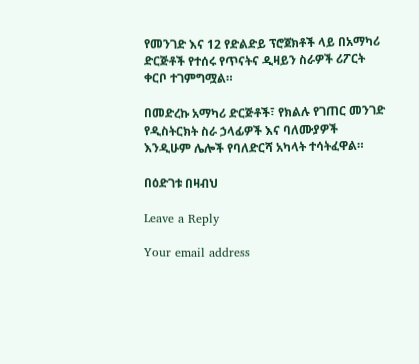የመንገድ እና 12 የድልድይ ፕሮጀክቶች ላይ በአማካሪ ድርጅቶች የተሰሩ የጥናትና ዲዛይን ስራዎች ሪፖርት ቀርቦ ተገምግሟል።

በመድረኩ አማካሪ ድርጅቶች፣ የክልሉ የገጠር መንገድ የዲስትርክት ስራ ኃላፊዎች እና ባለሙያዎች እንዲሁም ሌሎች የባለድርሻ አካላት ተሳትፈዋል።

በዕድገቱ በዛብህ

Leave a Reply

Your email address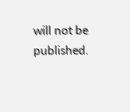will not be published.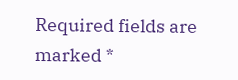Required fields are marked *